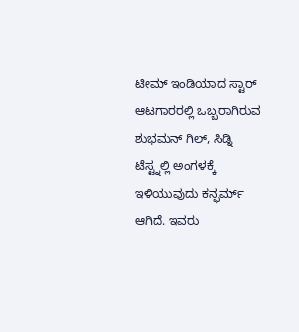ಟೀಮ್ ಇಂಡಿಯಾದ ಸ್ಟಾರ್ ಆಟಗಾರರಲ್ಲಿ ಒಬ್ಬರಾಗಿರುವ ಶುಭಮನ್ ಗಿಲ್, ಸಿಡ್ನಿ ಟೆಸ್ಟ್ನಲ್ಲಿ ಅಂಗಳಕ್ಕೆ ಇಳಿಯುವುದು ಕನ್ಫರ್ಮ್ ಆಗಿದೆ. ಇವರು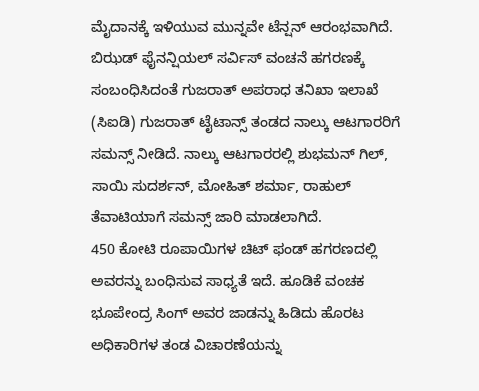ಮೈದಾನಕ್ಕೆ ಇಳಿಯುವ ಮುನ್ನವೇ ಟೆನ್ಷನ್ ಆರಂಭವಾಗಿದೆ. ಬಿಝಡ್ ಫೈನನ್ಷಿಯಲ್ ಸರ್ವಿಸ್ ವಂಚನೆ ಹಗರಣಕ್ಕೆ ಸಂಬಂಧಿಸಿದಂತೆ ಗುಜರಾತ್ ಅಪರಾಧ ತನಿಖಾ ಇಲಾಖೆ (ಸಿಐಡಿ) ಗುಜರಾತ್ ಟೈಟಾನ್ಸ್ ತಂಡದ ನಾಲ್ಕು ಆಟಗಾರರಿಗೆ ಸಮನ್ಸ್ ನೀಡಿದೆ. ನಾಲ್ಕು ಆಟಗಾರರಲ್ಲಿ ಶುಭಮನ್ ಗಿಲ್, ಸಾಯಿ ಸುದರ್ಶನ್, ಮೋಹಿತ್ ಶರ್ಮಾ, ರಾಹುಲ್ ತೆವಾಟಿಯಾಗೆ ಸಮನ್ಸ್ ಜಾರಿ ಮಾಡಲಾಗಿದೆ.
450 ಕೋಟಿ ರೂಪಾಯಿಗಳ ಚಿಟ್ ಫಂಡ್ ಹಗರಣದಲ್ಲಿ ಅವರನ್ನು ಬಂಧಿಸುವ ಸಾಧ್ಯತೆ ಇದೆ. ಹೂಡಿಕೆ ವಂಚಕ ಭೂಪೇಂದ್ರ ಸಿಂಗ್ ಅವರ ಜಾಡನ್ನು ಹಿಡಿದು ಹೊರಟ ಅಧಿಕಾರಿಗಳ ತಂಡ ವಿಚಾರಣೆಯನ್ನು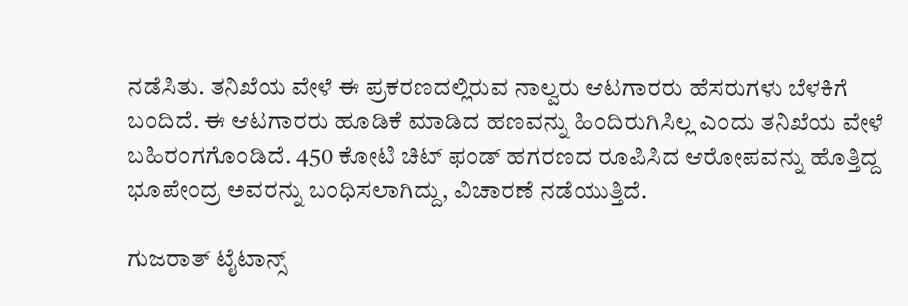ನಡೆಸಿತು. ತನಿಖೆಯ ವೇಳೆ ಈ ಪ್ರಕರಣದಲ್ಲಿರುವ ನಾಲ್ವರು ಆಟಗಾರರು ಹೆಸರುಗಳು ಬೆಳಕಿಗೆ ಬಂದಿದೆ. ಈ ಆಟಗಾರರು ಹೂಡಿಕೆ ಮಾಡಿದ ಹಣವನ್ನು ಹಿಂದಿರುಗಿಸಿಲ್ಲ ಎಂದು ತನಿಖೆಯ ವೇಳೆ ಬಹಿರಂಗಗೊಂಡಿದೆ. 450 ಕೋಟಿ ಚಿಟ್ ಫಂಡ್ ಹಗರಣದ ರೂಪಿಸಿದ ಆರೋಪವನ್ನು ಹೊತ್ತಿದ್ದ ಭೂಪೇಂದ್ರ ಅವರನ್ನು ಬಂಧಿಸಲಾಗಿದ್ದು, ವಿಚಾರಣೆ ನಡೆಯುತ್ತಿದೆ.

ಗುಜರಾತ್ ಟೈಟಾನ್ಸ್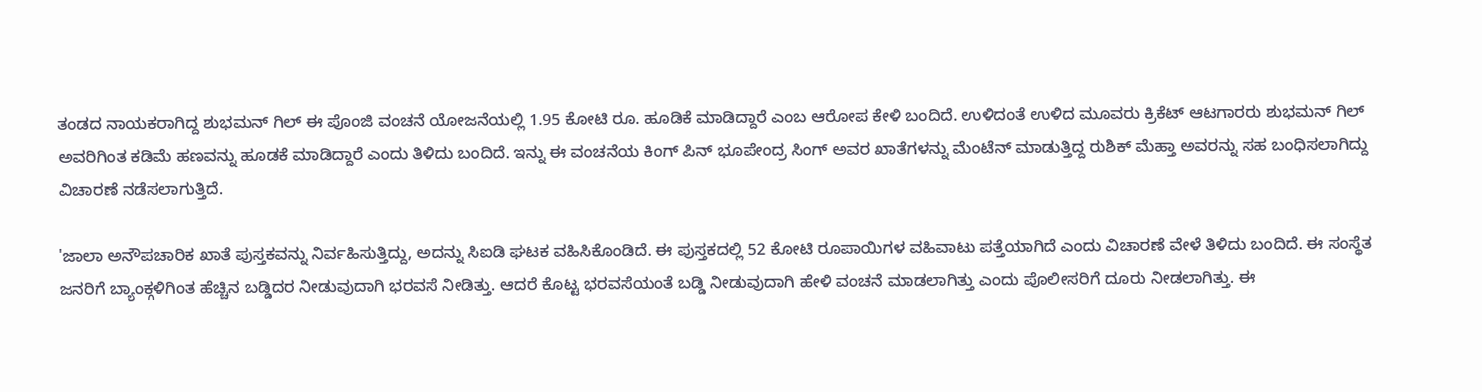ತಂಡದ ನಾಯಕರಾಗಿದ್ದ ಶುಭಮನ್ ಗಿಲ್ ಈ ಪೊಂಜಿ ವಂಚನೆ ಯೋಜನೆಯಲ್ಲಿ 1.95 ಕೋಟಿ ರೂ. ಹೂಡಿಕೆ ಮಾಡಿದ್ದಾರೆ ಎಂಬ ಆರೋಪ ಕೇಳಿ ಬಂದಿದೆ. ಉಳಿದಂತೆ ಉಳಿದ ಮೂವರು ಕ್ರಿಕೆಟ್ ಆಟಗಾರರು ಶುಭಮನ್ ಗಿಲ್ ಅವರಿಗಿಂತ ಕಡಿಮೆ ಹಣವನ್ನು ಹೂಡಕೆ ಮಾಡಿದ್ದಾರೆ ಎಂದು ತಿಳಿದು ಬಂದಿದೆ. ಇನ್ನು ಈ ವಂಚನೆಯ ಕಿಂಗ್ ಪಿನ್ ಭೂಪೇಂದ್ರ ಸಿಂಗ್ ಅವರ ಖಾತೆಗಳನ್ನು ಮೆಂಟೆನ್ ಮಾಡುತ್ತಿದ್ದ ರುಶಿಕ್ ಮೆಹ್ತಾ ಅವರನ್ನು ಸಹ ಬಂಧಿಸಲಾಗಿದ್ದು ವಿಚಾರಣೆ ನಡೆಸಲಾಗುತ್ತಿದೆ.

'ಜಾಲಾ ಅನೌಪಚಾರಿಕ ಖಾತೆ ಪುಸ್ತಕವನ್ನು ನಿರ್ವಹಿಸುತ್ತಿದ್ದು, ಅದನ್ನು ಸಿಐಡಿ ಘಟಕ ವಹಿಸಿಕೊಂಡಿದೆ. ಈ ಪುಸ್ತಕದಲ್ಲಿ 52 ಕೋಟಿ ರೂಪಾಯಿಗಳ ವಹಿವಾಟು ಪತ್ತೆಯಾಗಿದೆ ಎಂದು ವಿಚಾರಣೆ ವೇಳೆ ತಿಳಿದು ಬಂದಿದೆ. ಈ ಸಂಸ್ಥೆತ ಜನರಿಗೆ ಬ್ಯಾಂಕ್ಗಳಿಗಿಂತ ಹೆಚ್ಚಿನ ಬಡ್ಡಿದರ ನೀಡುವುದಾಗಿ ಭರವಸೆ ನೀಡಿತ್ತು. ಆದರೆ ಕೊಟ್ಟ ಭರವಸೆಯಂತೆ ಬಡ್ಡಿ ನೀಡುವುದಾಗಿ ಹೇಳಿ ವಂಚನೆ ಮಾಡಲಾಗಿತ್ತು ಎಂದು ಪೊಲೀಸರಿಗೆ ದೂರು ನೀಡಲಾಗಿತ್ತು. ಈ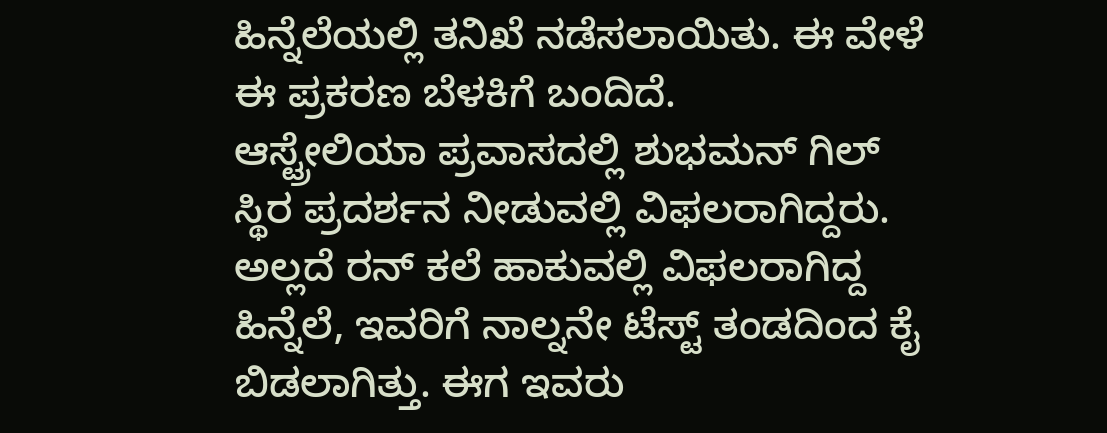ಹಿನ್ನೆಲೆಯಲ್ಲಿ ತನಿಖೆ ನಡೆಸಲಾಯಿತು. ಈ ವೇಳೆ ಈ ಪ್ರಕರಣ ಬೆಳಕಿಗೆ ಬಂದಿದೆ.
ಆಸ್ಟ್ರೇಲಿಯಾ ಪ್ರವಾಸದಲ್ಲಿ ಶುಭಮನ್ ಗಿಲ್ ಸ್ಥಿರ ಪ್ರದರ್ಶನ ನೀಡುವಲ್ಲಿ ವಿಫಲರಾಗಿದ್ದರು. ಅಲ್ಲದೆ ರನ್ ಕಲೆ ಹಾಕುವಲ್ಲಿ ವಿಫಲರಾಗಿದ್ದ ಹಿನ್ನೆಲೆ, ಇವರಿಗೆ ನಾಲ್ನನೇ ಟೆಸ್ಟ್ ತಂಡದಿಂದ ಕೈ ಬಿಡಲಾಗಿತ್ತು. ಈಗ ಇವರು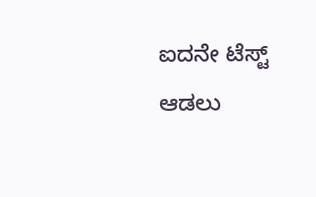ಐದನೇ ಟೆಸ್ಟ್ ಆಡಲು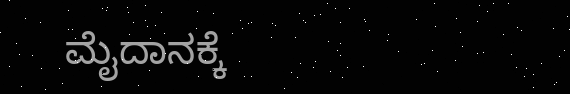ಮೈದಾನಕ್ಕೆ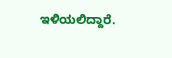ಇಳಿಯಲಿದ್ದಾರೆ.